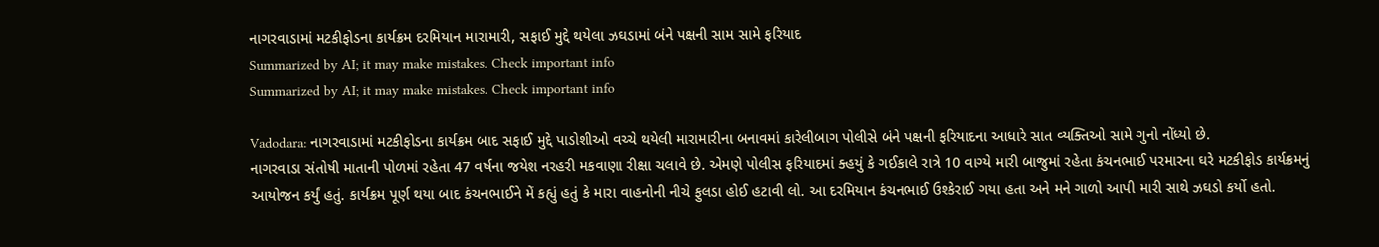નાગરવાડામાં મટકીફોડના કાર્યક્રમ દરમિયાન મારામારી, સફાઈ મુદ્દે થયેલા ઝઘડામાં બંને પક્ષની સામ સામે ફરિયાદ
Summarized by AI; it may make mistakes. Check important info
Summarized by AI; it may make mistakes. Check important info

Vadodara: નાગરવાડામાં મટકીફોડના કાર્યક્રમ બાદ સફાઈ મુદ્દે પાડોશીઓ વચ્ચે થયેલી મારામારીના બનાવમાં કારેલીબાગ પોલીસે બંને પક્ષની ફરિયાદના આધારે સાત વ્યક્તિઓ સામે ગુનો નોંધ્યો છે.
નાગરવાડા સંતોષી માતાની પોળમાં રહેતા 47 વર્ષના જયેશ નરહરી મકવાણા રીક્ષા ચલાવે છે. એમણે પોલીસ ફરિયાદમાં ક્હયું કે ગઈકાલે રાત્રે 10 વાગ્યે મારી બાજુમાં રહેતા કંચનભાઈ પરમારના ઘરે મટકીફોડ કાર્યક્રમનું આયોજન કર્યું હતું. કાર્યક્રમ પૂર્ણ થયા બાદ કંચનભાઈને મેં કહ્યું હતું કે મારા વાહનોની નીચે ફુલડા હોઈ હટાવી લો. આ દરમિયાન કંચનભાઈ ઉશ્કેરાઈ ગયા હતા અને મને ગાળો આપી મારી સાથે ઝઘડો કર્યો હતો.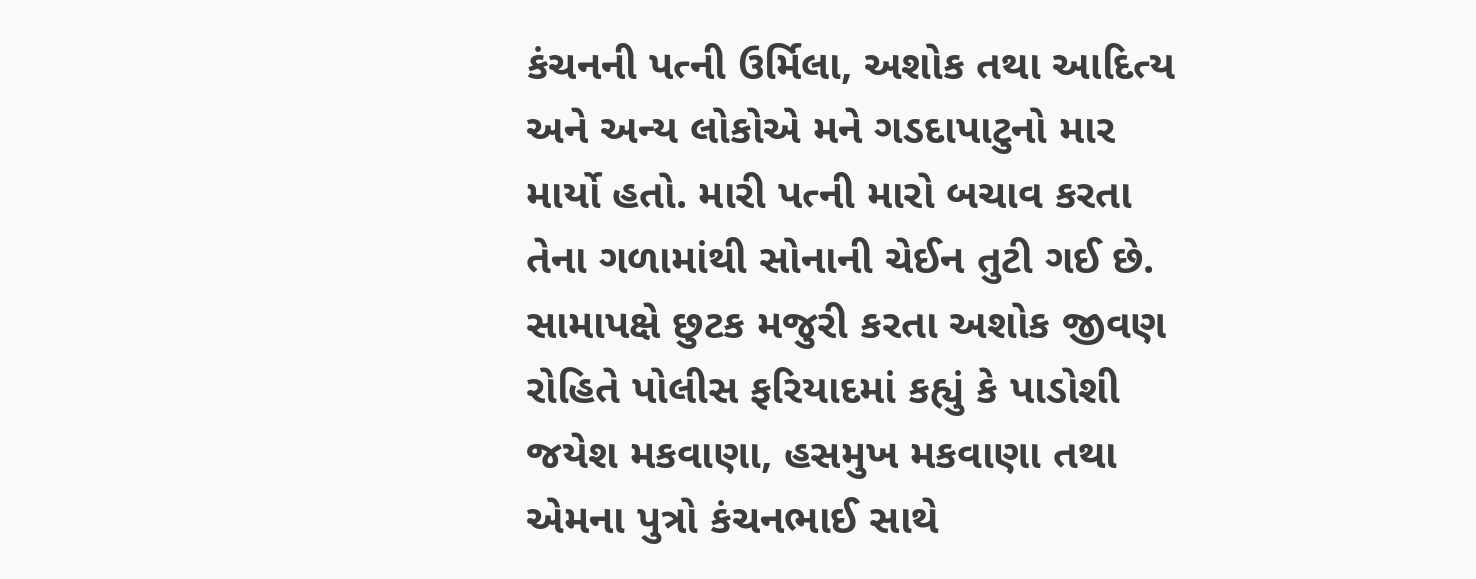કંચનની પત્ની ઉર્મિલા, અશોક તથા આદિત્ય અને અન્ય લોકોએ મને ગડદાપાટુનો માર માર્યો હતો. મારી પત્ની મારો બચાવ કરતા તેના ગળામાંથી સોનાની ચેઈન તુટી ગઈ છે.
સામાપક્ષે છુટક મજુરી કરતા અશોક જીવણ રોહિતે પોલીસ ફરિયાદમાં કહ્યું કે પાડોશી જયેશ મકવાણા, હસમુખ મકવાણા તથા એમના પુત્રો કંચનભાઈ સાથે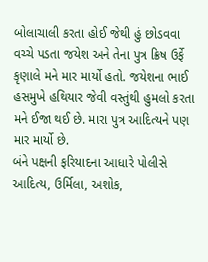બોલાચાલી કરતા હોઈ જેથી હું છોડવવા વચ્ચે પડતા જયેશ અને તેના પુત્ર ક્રિષ ઉર્ફે કૃણાલે મને માર માર્યો હતો. જયેશના ભાઈ હસમુખે હથિયાર જેવી વસ્તુંથી હુમલો કરતા મને ઈજા થઈ છે. મારા પુત્ર આદિત્યને પણ માર માર્યો છે.
બંને પક્ષની ફરિયાદના આધારે પોલીસે આદિત્ય, ઉર્મિલા, અશોક,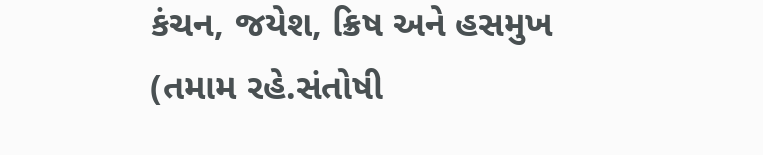કંચન, જયેશ, ક્રિષ અને હસમુખ (તમામ રહે.સંતોષી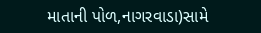માતાની પોળ,નાગરવાડા)સામે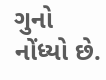ગુનો નોંધ્યો છે.